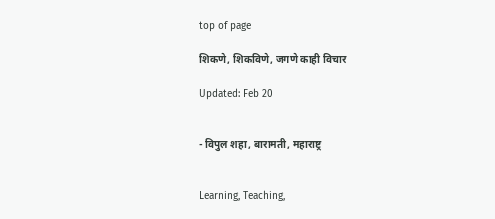top of page

शिकणे, शिकविणे, जगणे काही विचार

Updated: Feb 20


- विपुल शहा, बारामती, महाराष्ट्र


Learning, Teaching,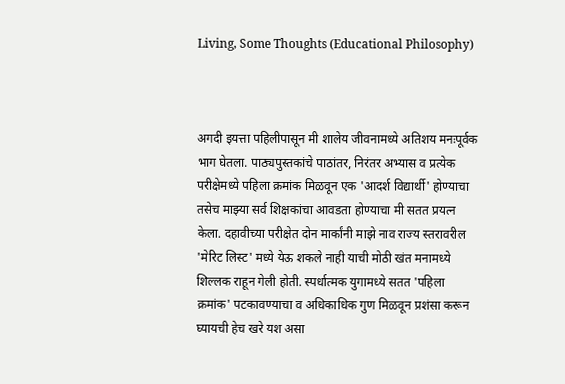Living, Some Thoughts (Educational Philosophy)



अगदी इयत्ता पहिलीपासून मी शालेय जीवनामध्ये अतिशय मनःपूर्वक भाग घेतला. पाठ्यपुस्तकांचे पाठांतर, निरंतर अभ्यास व प्रत्येक परीक्षेमध्ये पहिला क्रमांक मिळवून एक 'आदर्श विद्यार्थी' होण्याचा तसेच माझ्या सर्व शिक्षकांचा आवडता होण्याचा मी सतत प्रयत्न केला. दहावीच्या परीक्षेत दोन मार्कांनी माझे नाव राज्य स्तरावरील 'मेरिट लिस्ट' मध्ये येऊ शकले नाही याची मोठी खंत मनामध्ये शिल्लक राहून गेली होती. स्पर्धात्मक युगामध्ये सतत 'पहिला क्रमांक' पटकावण्याचा व अधिकाधिक गुण मिळवून प्रशंसा करून घ्यायची हेच खरे यश असा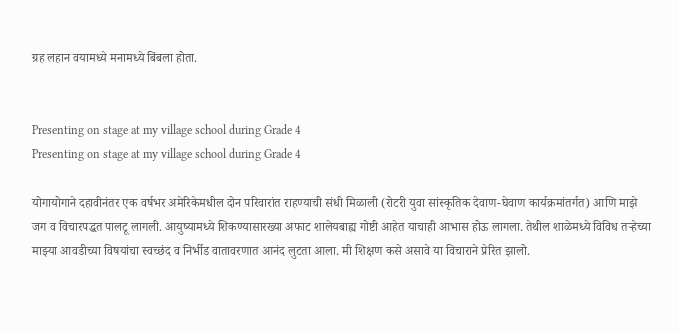ग्रह लहान वयामध्ये मनामध्ये बिंबला होता.


Presenting on stage at my village school during Grade 4
Presenting on stage at my village school during Grade 4

योगायोगाने दहावीनंतर एक वर्षभर अमेरिकेमधील दोन परिवारांत राहण्याची संधी मिळाली (रोटरी युवा सांस्कृतिक देवाण-घेवाण कार्यक्रमांतर्गत) आणि माझे जग व विचारपद्धत पालटू लागली. आयुष्यामध्ये शिकण्यासारख्या अफाट शालेयबाह्य गोष्टी आहेत याचाही आभास होऊ लागला. तेथील शाळेमध्ये विविध तऱ्हेच्या माझ्या आवडीच्या विषयांचा स्वच्छंद व निर्भीड वातावरणात आनंद लुटता आला. मी शिक्षण कसे असावे या विचाराने प्रेरित झालो.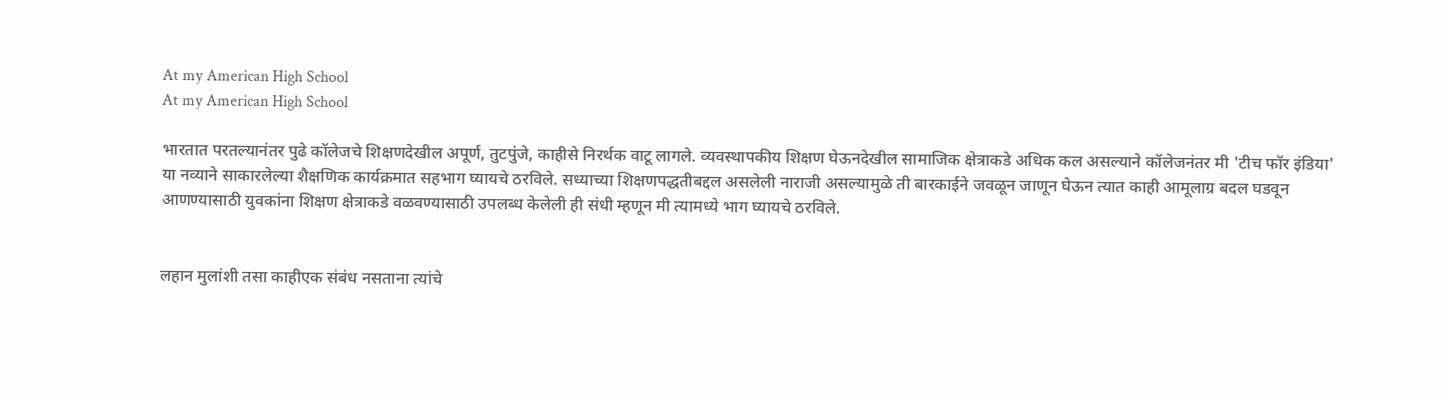At my American High School
At my American High School

भारतात परतल्यानंतर पुढे कॉलेजचे शिक्षणदेखील अपूर्ण, तुटपुंजे, काहीसे निरर्थक वाटू लागले. व्यवस्थापकीय शिक्षण घेऊनदेखील सामाजिक क्षेत्राकडे अधिक कल असल्याने कॉलेजनंतर मी 'टीच फॉर इंडिया' या नव्याने साकारलेल्या शैक्षणिक कार्यक्रमात सहभाग घ्यायचे ठरविले. सध्याच्या शिक्षणपद्धतीबद्दल असलेली नाराजी असल्यामुळे ती बारकाईने जवळून जाणून घेऊन त्यात काही आमूलाग्र बदल घडवून आणण्यासाठी युवकांना शिक्षण क्षेत्राकडे वळवण्यासाठी उपलब्ध केलेली ही संधी म्हणून मी त्यामध्ये भाग घ्यायचे ठरविले.


लहान मुलांशी तसा काहीएक संबंध नसताना त्यांचे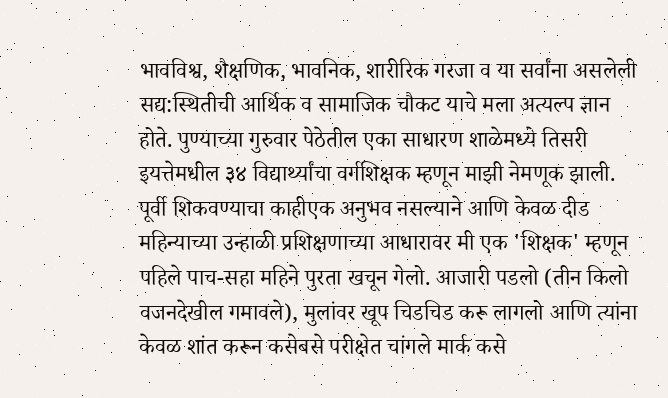भावविश्व, शैक्षणिक, भावनिक, शारीरिक गरजा व या सर्वांना असलेली सद्य:स्थितीची आर्थिक व सामाजिक चौकट याचे मला अत्यल्प ज्ञान होते. पुण्याच्या गुरुवार पेठेतील एका साधारण शाळेमध्ये तिसरी इयत्तेमधील ३४ विद्यार्थ्यांचा वर्गशिक्षक म्हणून माझी नेमणूक झाली. पूर्वी शिकवण्याचा काहीएक अनुभव नसल्याने आणि केवळ दीड महिन्याच्या उन्हाळी प्रशिक्षणाच्या आधारावर मी एक 'शिक्षक' म्हणून पहिले पाच-सहा महिने पुरता खचून गेलो. आजारी पडलो (तीन किलो वजनदेखील गमावले), मुलांवर खूप चिडचिड करू लागलो आणि त्यांना केवळ शांत करून कसेबसे परीक्षेत चांगले मार्क कसे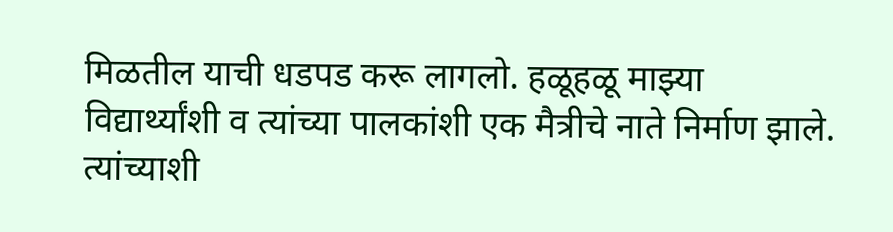मिळतील याची धडपड करू लागलो. हळूहळू माझ्या विद्यार्थ्यांशी व त्यांच्या पालकांशी एक मैत्रीचे नाते निर्माण झाले. त्यांच्याशी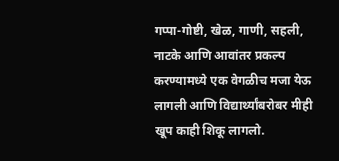गप्पा-गोष्टी, खेळ, गाणी, सहली, नाटके आणि आवांतर प्रकल्प करण्यामध्ये एक वेगळीच मजा येऊ लागली आणि विद्यार्थ्यांबरोबर मीही खूप काही शिकू लागलो.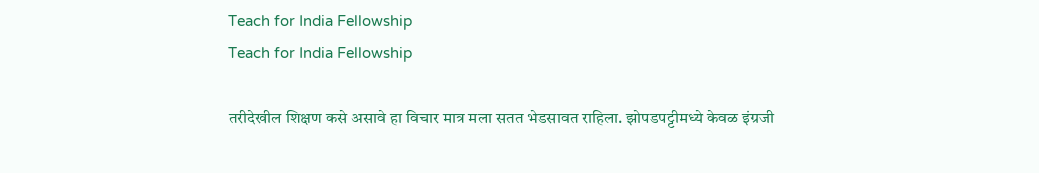Teach for India Fellowship
Teach for India Fellowship

तरीदेखील शिक्षण कसे असावे हा विचार मात्र मला सतत भेडसावत राहिला. झोपडपट्टीमध्ये केवळ इंग्रजी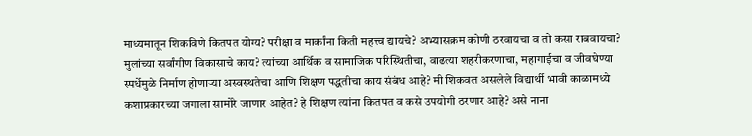माध्यमातून शिकविणे कितपत योग्य? परीक्षा व मार्कांना किती महत्त्व द्यायचे? अभ्यासक्रम कोणी ठरवायचा व तो कसा राबवायचा? मुलांच्या सर्वांगीण विकासाचे काय? त्यांच्या आर्थिक व सामाजिक परिस्थितीचा, वाढत्या शहरीकरणाचा, महागाईचा व जीवघेण्या स्पर्धेमुळे निर्माण होणाऱ्या अस्वस्थतेचा आणि शिक्षण पद्धतीचा काय संबंध आहे? मी शिकवत असलेले विद्यार्थी भावी काळामध्ये कशाप्रकारच्या जगाला सामोरे जाणार आहेत? हे शिक्षण त्यांना कितपत व कसे उपयोगी ठरणार आहे? असे नाना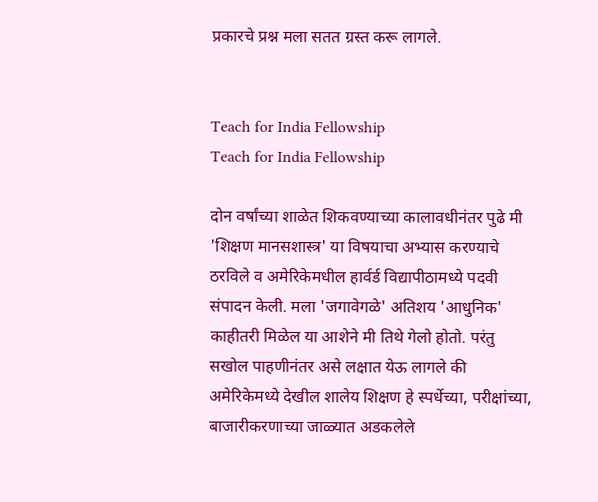प्रकारचे प्रश्न मला सतत ग्रस्त करू लागले.


Teach for India Fellowship
Teach for India Fellowship

दोन वर्षांच्या शाळेत शिकवण्याच्या कालावधीनंतर पुढे मी 'शिक्षण मानसशास्त्र' या विषयाचा अभ्यास करण्याचे ठरविले व अमेरिकेमधील हार्वर्ड विद्यापीठामध्ये पदवी संपादन केली. मला 'जगावेगळे' अतिशय 'आधुनिक' काहीतरी मिळेल या आशेने मी तिथे गेलो होतो. परंतु सखोल पाहणीनंतर असे लक्षात येऊ लागले की अमेरिकेमध्ये देखील शालेय शिक्षण हे स्पर्धेच्या, परीक्षांच्या, बाजारीकरणाच्या जाळ्यात अडकलेले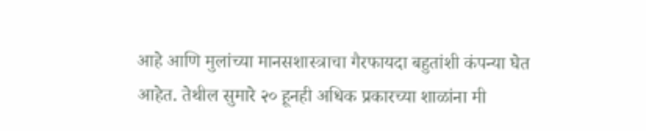आहे आणि मुलांच्या मानसशास्त्राचा गैरफायदा बहुतांशी कंपन्या घेत आहेत. तेथील सुमारे २० हूनही अधिक प्रकारच्या शाळांना मी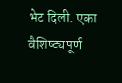भेट दिली. एका वैशिष्ट्यपूर्ण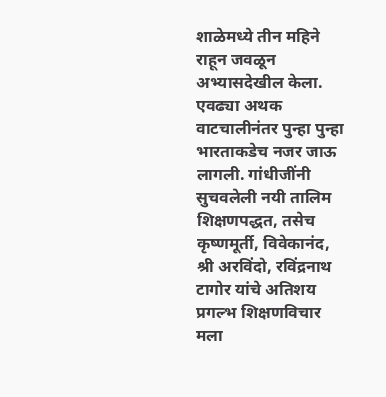शाळेमध्ये तीन महिने राहून जवळून अभ्यासदेखील केला. एवढ्या अथक वाटचालीनंतर पुन्हा पुन्हा भारताकडेच नजर जाऊ लागली. गांधीजींनी सुचवलेली नयी तालिम शिक्षणपद्धत, तसेच कृष्णमूर्ती, विवेकानंद, श्री अरविंदो, रविंद्रनाथ टागोर यांचे अतिशय प्रगल्भ शिक्षणविचार मला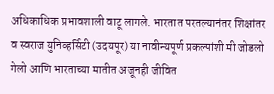अधिकाधिक प्रभावशाली वाटू लागले. भारतात परतल्यानंतर शिक्षांतर व स्वराज युनिव्हर्सिटी (उदयपूर) या नावीन्यपूर्ण प्रकल्पांशी मी जोडलो गेलो आणि भारताच्या मातीत अजूनही जीवित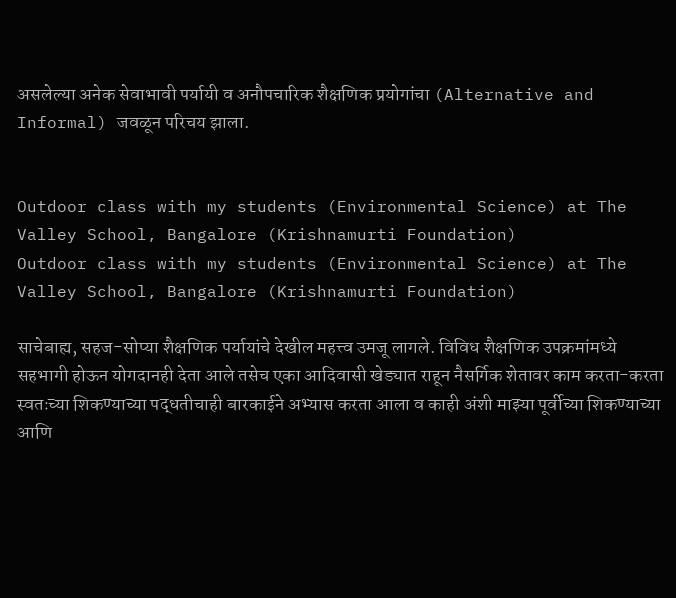असलेल्या अनेक सेवाभावी पर्यायी व अनौपचारिक शैक्षणिक प्रयोगांचा (Alternative and Informal) जवळून परिचय झाला.


Outdoor class with my students (Environmental Science) at The Valley School, Bangalore (Krishnamurti Foundation)
Outdoor class with my students (Environmental Science) at The Valley School, Bangalore (Krishnamurti Foundation)

साचेबाह्य, सहज-सोप्या शैक्षणिक पर्यायांचे देखील महत्त्व उमजू लागले. विविध शैक्षणिक उपक्रमांमध्ये सहभागी होऊन योगदानही देता आले तसेच एका आदिवासी खेड्यात राहून नैसर्गिक शेतावर काम करता-करता स्वतःच्या शिकण्याच्या पद्धतीचाही बारकाईने अभ्यास करता आला व काही अंशी माझ्या पूर्वीच्या शिकण्याच्या आणि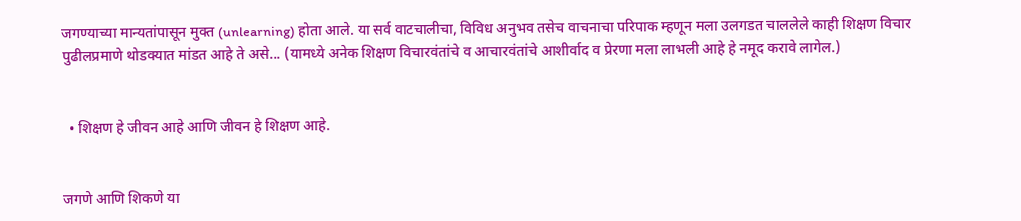जगण्याच्या मान्यतांपासून मुक्त (unlearning) होता आले. या सर्व वाटचालीचा, विविध अनुभव तसेच वाचनाचा परिपाक म्हणून मला उलगडत चाललेले काही शिक्षण विचार पुढीलप्रमाणे थोडक्यात मांडत आहे ते असे... (यामध्ये अनेक शिक्षण विचारवंतांचे व आचारवंतांचे आशीर्वाद व प्रेरणा मला लाभली आहे हे नमूद करावे लागेल.)


  • शिक्षण हे जीवन आहे आणि जीवन हे शिक्षण आहे.


जगणे आणि शिकणे या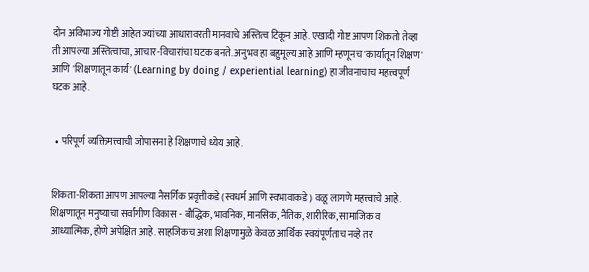दोन अविभाज्य गोष्टी आहेत ज्यांच्या आधारावरती मानवाचे अस्तित्व टिकून आहे. एखादी गोष्ट आपण शिकतो तेव्हा ती आपल्या अस्तित्वाचा, आचार-विचारांचा घटक बनते. अनुभव हा बहुमूल्य आहे आणि म्हणूनच 'कार्यातून शिक्षण' आणि 'शिक्षणातून कार्य' (Learning by doing / experiential learning) हा जीवनाचाच महत्त्वपूर्ण घटक आहे.


  • परिपूर्ण व्यक्तिमत्त्वाची जोपासना हे शिक्षणाचे ध्येय आहे.


शिकता-शिकता आपण आपल्या नैसर्गिक प्रवृत्तीकडे (स्वधर्म आणि स्वभावाकडे) वळू लागणे महत्त्वाचे आहे. शिक्षणातून मनुष्याचा सर्वांगीण विकास - बौद्धिक, भावनिक, मानसिक, नैतिक, शारीरिक, सामाजिक व आध्यात्मिक, होणे अपेक्षित आहे. साहजिकच अशा शिक्षणामुळे केवळ आर्थिक स्वयंपूर्णताच नव्हे तर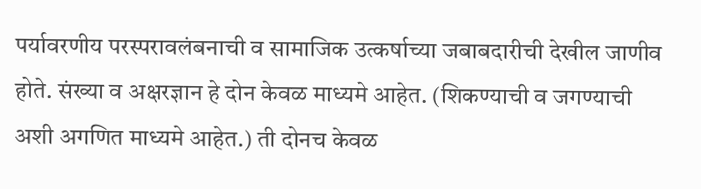पर्यावरणीय परस्परावलंबनाची व सामाजिक उत्कर्षाच्या जबाबदारीची देखील जाणीव होते. संख्या व अक्षरज्ञान हे दोन केवळ माध्यमे आहेत. (शिकण्याची व जगण्याची अशी अगणित माध्यमे आहेत.) ती दोनच केवळ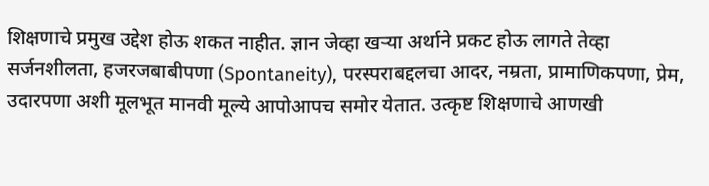शिक्षणाचे प्रमुख उद्देश होऊ शकत नाहीत. ज्ञान जेव्हा खऱ्या अर्थाने प्रकट होऊ लागते तेव्हा सर्जनशीलता, हजरजबाबीपणा (Spontaneity), परस्पराबद्दलचा आदर, नम्रता, प्रामाणिकपणा, प्रेम, उदारपणा अशी मूलभूत मानवी मूल्ये आपोआपच समोर येतात. उत्कृष्ट शिक्षणाचे आणखी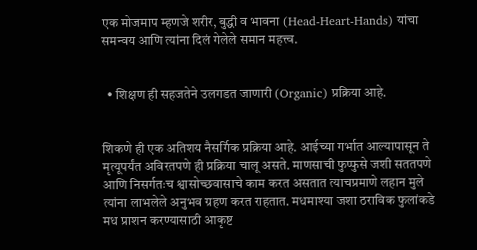एक मोजमाप म्हणजे शरीर, बुद्धी व भावना (Head-Heart-Hands) यांचा समन्वय आणि त्यांना दिलं गेलेले समान महत्त्व.


  • शिक्षण ही सहजतेने उलगडत जाणारी (Organic) प्रक्रिया आहे.


शिकणे ही एक अतिशय नैसर्गिक प्रक्रिया आहे. आईच्या गर्भात आल्यापासून ते मृत्यूपर्यंत अविरतपणे ही प्रक्रिया चालू असते. माणसाची फुप्फुसे जशी सततपणे आणि निसर्गतःच श्वासोच्छवासाचे काम करत असतात त्याचप्रमाणे लहान मुले त्यांना लाभलेले अनुभव ग्रहण करत राहतात. मधमाश्या जशा ठराविक फुलांकडे मध प्राशन करण्यासाठी आकृष्ट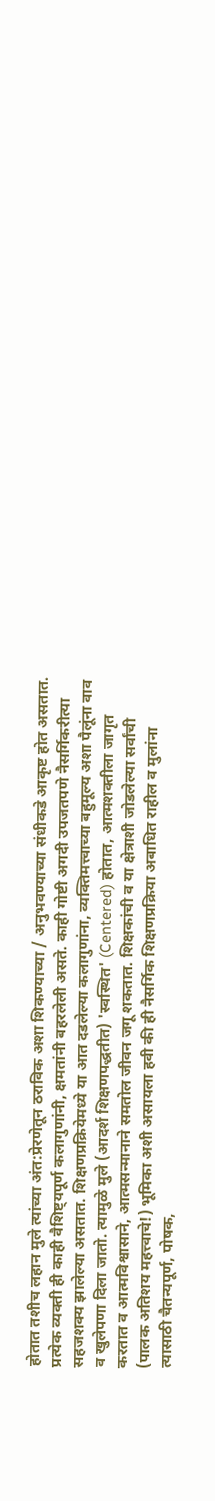होतात तशीच लहान मुले त्यांच्या अंत:प्रेरणेतून ठराविक अशा शिकण्याच्या / अनुभवण्याच्या संधीकडे आकृष्ट होत असतात. प्रत्येक व्यक्ती ही काही वैशिष्ट्यपूर्ण कलागुणांनी, क्षमतांनी बहरलेली असते. काही गोष्टी अगदी उपजतपणे नैसर्गिकरीत्या सहजशक्य झालेल्या असतात. शिक्षणप्रक्रियेमध्ये या आत दडलेल्या कलागुणांना, व्यक्तिमत्त्वाच्या बहुमूल्य अशा पैलूंना वाव व खुलेपणा दिला जातो. त्यामुळे मुले (आदर्श शिक्षणपद्धतीत) 'स्वस्थित' (Centered) होतात, आत्मशक्तीला जागृत करतात व आत्मविश्वासाने, आत्मसन्मानाने समतोल जीवन जगू शकतात. शिक्षकांची व या क्षेत्राशी जोडलेल्या सर्वांची (पालक अतिशय महत्त्वाचे!) भूमिका अशी असायला हवी की ही नैसर्गिक शिक्षणप्रक्रिया अबाधित राहील व मुलांना त्यासाठी चैतन्यपूर्ण, पोषक,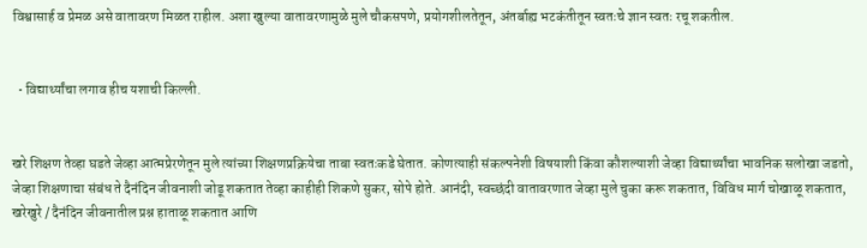विश्वासार्ह व प्रेमळ असे वातावरण मिळत राहील. अशा खुल्या वातावरणामुळे मुले चौकसपणे, प्रयोगशीलतेतून, अंतर्बाह्य भटकंतीतून स्वतःचे ज्ञान स्वतः रचू शकतील.


  • विद्यार्थ्यांचा लगाव हीच यशाची किल्ली.


खरे शिक्षण तेव्हा घडते जेव्हा आत्मप्रेरणेतून मुले त्यांच्या शिक्षणप्रक्रियेचा ताबा स्वतःकडे घेतात. कोणत्याही संकल्पनेशी विषयाशी किंवा कौशल्याशी जेव्हा विद्यार्थ्यांचा भावनिक सलोखा जडतो, जेव्हा शिक्षणाचा संबंध ते दैनंदिन जीवनाशी जोडू शकतात तेव्हा काहीही शिकणे सुकर, सोपे होते. आनंदी, स्वच्छंदी वातावरणात जेव्हा मुले चुका करू शकतात, विविध मार्ग चोखाळू शकतात, खरेखुरे / दैनंदिन जीवनातील प्रश्न हाताळू शकतात आणि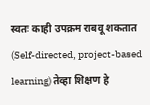स्वतः काही उपक्रम राबवू शकतात (Self-directed, project-based learning) तेव्हा शिक्षण हे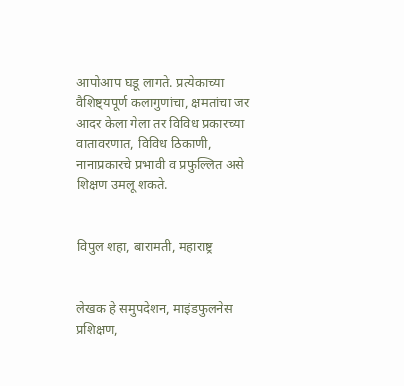आपोआप घडू लागते. प्रत्येकाच्या वैशिष्ट्यपूर्ण कलागुणांचा, क्षमतांचा जर आदर केला गेला तर विविध प्रकारच्या वातावरणात, विविध ठिकाणी, नानाप्रकारचे प्रभावी व प्रफुल्लित असे शिक्षण उमलू शकते.


विपुल शहा, बारामती, महाराष्ट्र


लेखक हे समुपदेशन, माइंडफुलनेस प्रशिक्षण,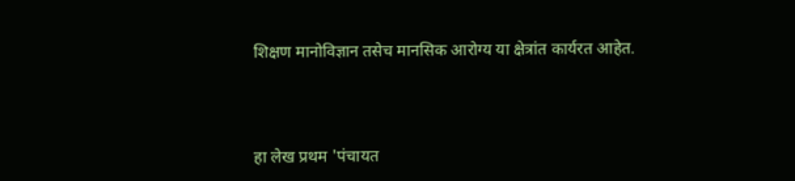शिक्षण मानोविज्ञान तसेच मानसिक आरोग्य या क्षेत्रांत कार्यरत आहेत.



हा लेख प्रथम 'पंचायत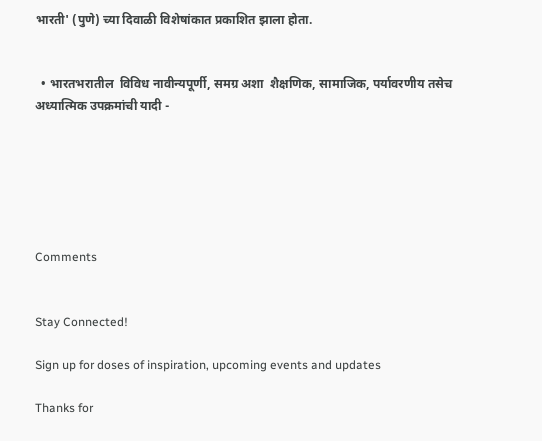भारती' (पुणे) च्या दिवाळी विशेषांकात प्रकाशित झाला होता.


  • भारतभरातील  विविध नावीन्यपूर्णी, समग्र अशा  शैक्षणिक, सामाजिक, पर्यावरणीय तसेच अध्यात्मिक उपक्रमांची यादी -






Comments


Stay Connected!

Sign up for doses of inspiration, upcoming events and updates

Thanks for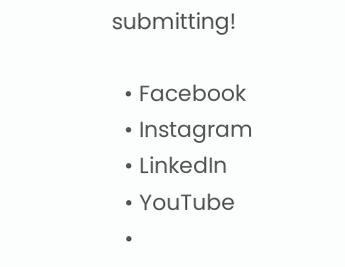submitting!

  • Facebook
  • Instagram
  • LinkedIn
  • YouTube
  •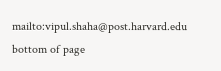mailto:vipul.shaha@post.harvard.edu
bottom of page